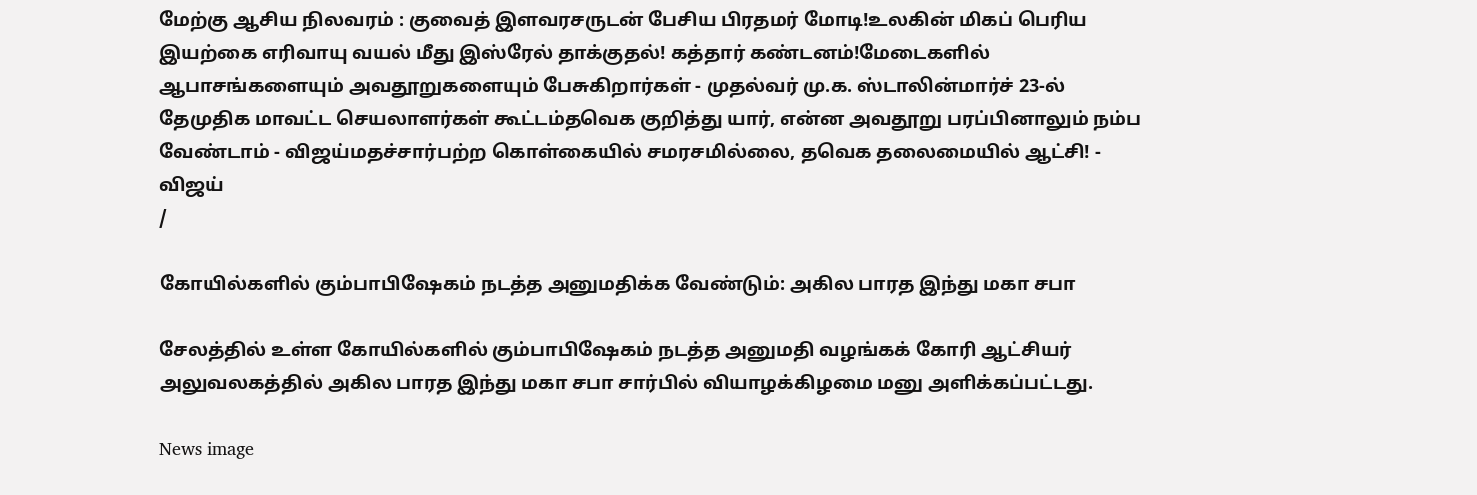மேற்கு ஆசிய நிலவரம் : குவைத் இளவரசருடன் பேசிய பிரதமர் மோடி!உலகின் மிகப் பெரிய இயற்கை எரிவாயு வயல் மீது இஸ்ரேல் தாக்குதல்! கத்தார் கண்டனம்!மேடைகளில் ஆபாசங்களையும் அவதூறுகளையும் பேசுகிறார்கள் - முதல்வர் மு.க. ஸ்டாலின்மார்ச் 23-ல் தேமுதிக மாவட்ட செயலாளர்கள் கூட்டம்தவெக குறித்து யார், என்ன அவதூறு பரப்பினாலும் நம்ப வேண்டாம் - விஜய்மதச்சார்பற்ற கொள்கையில் சமரசமில்லை, தவெக தலைமையில் ஆட்சி! - விஜய்
/

கோயில்களில் கும்பாபிஷேகம் நடத்த அனுமதிக்க வேண்டும்: அகில பாரத இந்து மகா சபா

சேலத்தில் உள்ள கோயில்களில் கும்பாபிஷேகம் நடத்த அனுமதி வழங்கக் கோரி ஆட்சியர் அலுவலகத்தில் அகில பாரத இந்து மகா சபா சார்பில் வியாழக்கிழமை மனு அளிக்கப்பட்டது.

News image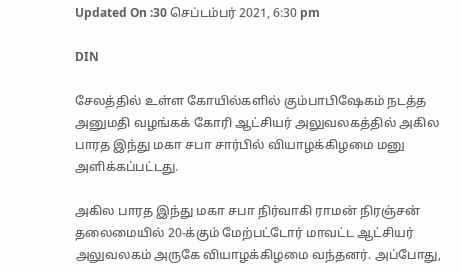Updated On :30 செப்டம்பர் 2021, 6:30 pm

DIN

சேலத்தில் உள்ள கோயில்களில் கும்பாபிஷேகம் நடத்த அனுமதி வழங்கக் கோரி ஆட்சியர் அலுவலகத்தில் அகில பாரத இந்து மகா சபா சார்பில் வியாழக்கிழமை மனு அளிக்கப்பட்டது.

அகில பாரத இந்து மகா சபா நிர்வாகி ராமன் நிரஞ்சன் தலைமையில் 20-க்கும் மேற்பட்டோர் மாவட்ட ஆட்சியர் அலுவலகம் அருகே வியாழக்கிழமை வந்தனர். அப்போது,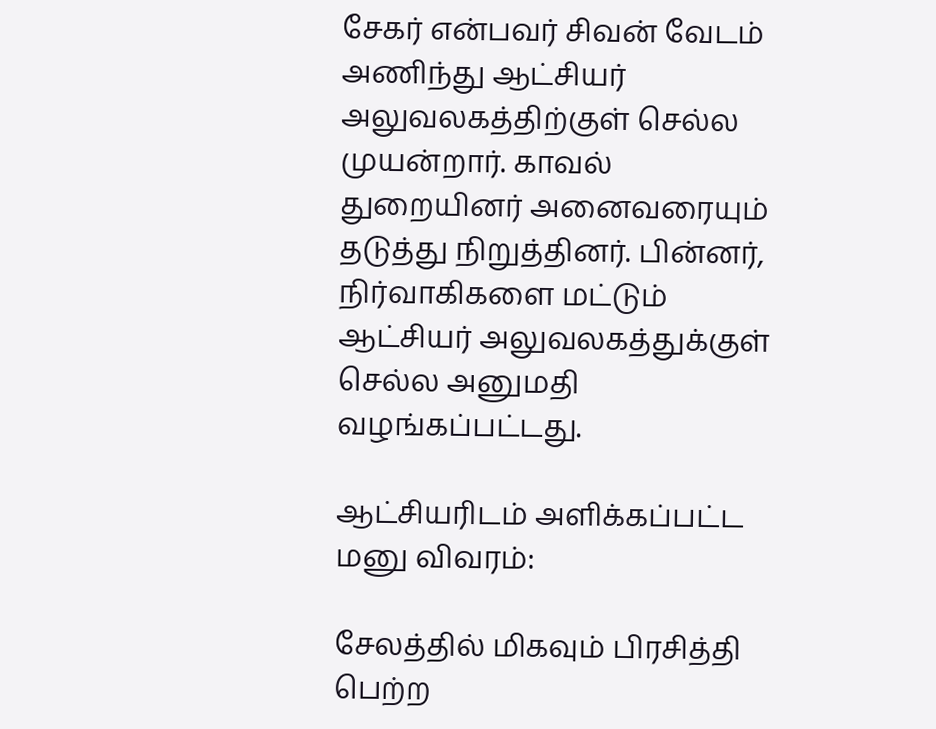சேகர் என்பவர் சிவன் வேடம் அணிந்து ஆட்சியர் அலுவலகத்திற்குள் செல்ல முயன்றார். காவல் துறையினர் அனைவரையும் தடுத்து நிறுத்தினர். பின்னர், நிர்வாகிகளை மட்டும் ஆட்சியர் அலுவலகத்துக்குள் செல்ல அனுமதி வழங்கப்பட்டது.

ஆட்சியரிடம் அளிக்கப்பட்ட மனு விவரம்:

சேலத்தில் மிகவும் பிரசித்தி பெற்ற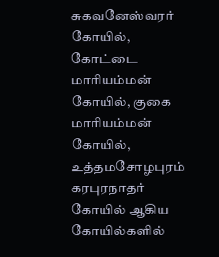சுகவனேஸ்வரர் கோயில், கோட்டை மாரியம்மன் கோயில், குகை மாரியம்மன் கோயில், உத்தமசோழபுரம் கரபுரநாதர் கோயில் ஆகிய கோயில்களில்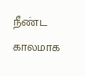நீண்ட காலமாக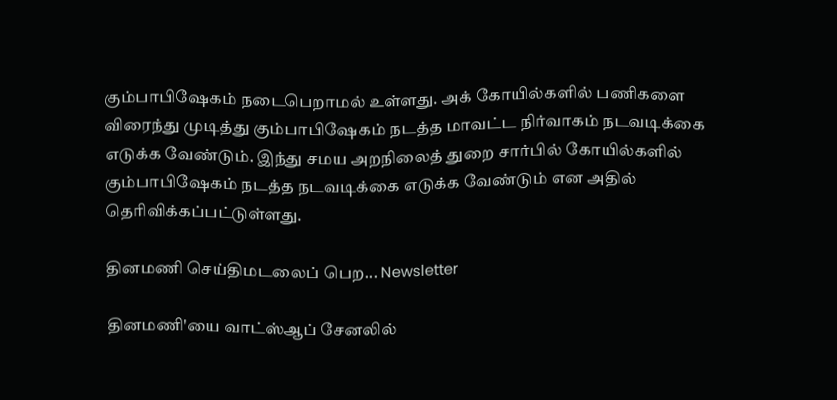கும்பாபிஷேகம் நடைபெறாமல் உள்ளது. அக் கோயில்களில் பணிகளை விரைந்து முடித்து கும்பாபிஷேகம் நடத்த மாவட்ட நிர்வாகம் நடவடிக்கை எடுக்க வேண்டும். இந்து சமய அறநிலைத் துறை சார்பில் கோயில்களில் கும்பாபிஷேகம் நடத்த நடவடிக்கை எடுக்க வேண்டும் என அதில் தெரிவிக்கப்பட்டுள்ளது.

தினமணி செய்திமடலைப் பெற... Newsletter

தினமணி'யை வாட்ஸ்ஆப் சேனலில்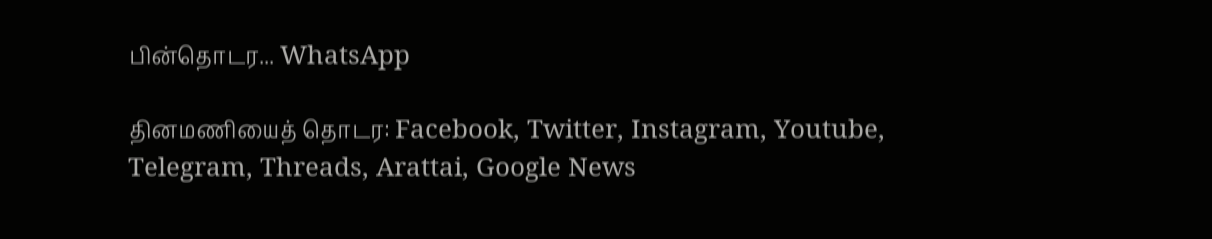பின்தொடர... WhatsApp

தினமணியைத் தொடர: Facebook, Twitter, Instagram, Youtube, Telegram, Threads, Arattai, Google News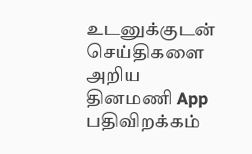உடனுக்குடன் செய்திகளை அறிய தினமணி App பதிவிறக்கம்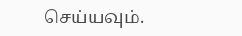செய்யவும்.